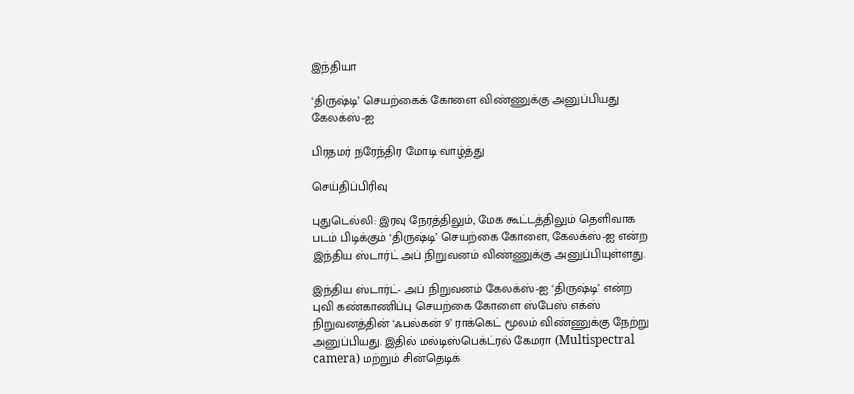இந்தியா

‘திருஷ்டி’ செயற்கைக் கோளை விண்ணுக்கு அனுப்பியது கேலக்ஸ்-ஐ

பிரதமர் நரேந்திர மோடி வாழ்த்து

செய்திப்பிரிவு

புதுடெல்லி: இரவு நேரத்திலும், மேக கூட்டத்திலும் தெளிவாக படம் பிடிக்கும் ‘திருஷ்டி’ செயற்கை கோளை, கேலக்ஸ்-ஐ என்ற இந்திய ஸ்டார்ட் அப் நிறுவனம் விண்ணுக்கு அனுப்பியுள்ளது.

இந்திய ஸ்டார்ட்- அப் நிறுவனம் கேலக்ஸ்-ஐ ‘திருஷ்டி’ என்ற புவி கண்காணிப்பு செயற்கை கோளை ஸ்பேஸ் எக்ஸ் நிறுவனத்தின் ‘ஃபல்கன் 9’ ராக்கெட் மூலம் விண்ணுக்கு நேற்று அனுப்பியது. இதில் மல்டிஸ்பெக்ட்ரல் கேமரா (Multispectral camera) மற்றும் சின்தெடிக்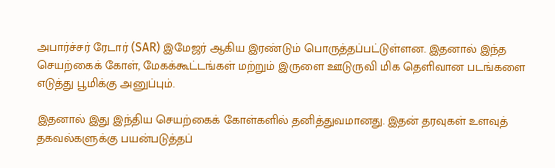அபார்ச்சர் ரேடார் (SAR) இமேஜர் ஆகிய இரண்டும் பொருத்தப்பட்டுள்ளன. இதனால் இந்த செயற்கைக் கோள், மேகக்கூட்டங்கள் மற்றும் இருளை ஊடுருவி மிக தெளிவான படங்களை எடுத்து பூமிக்கு அனுப்பும்.

இதனால் இது இந்திய செயற்கைக் கோள்களில் தனித்துவமானது. இதன் தரவுகள் உளவுத் தகவல்களுக்கு பயன்படுத்தப்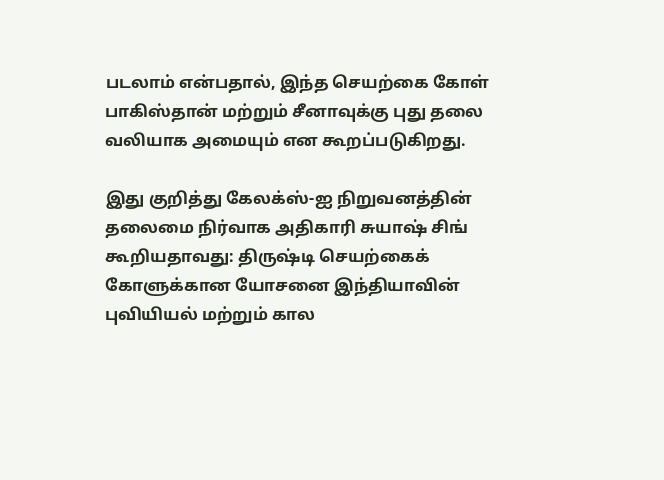படலாம் என்பதால், இந்த செயற்கை கோள் பாகிஸ்தான் மற்றும் சீனாவுக்கு புது தலை வலியாக அமையும் என கூறப்படுகிறது.

இது குறித்து கேலக்ஸ்-ஐ நிறுவனத்தின் தலைமை நிர்வாக அதிகாரி சுயாஷ் சிங் கூறியதாவது: திருஷ்டி செயற்கைக் கோளுக்கான யோசனை இந்தியாவின் புவியியல் மற்றும் கால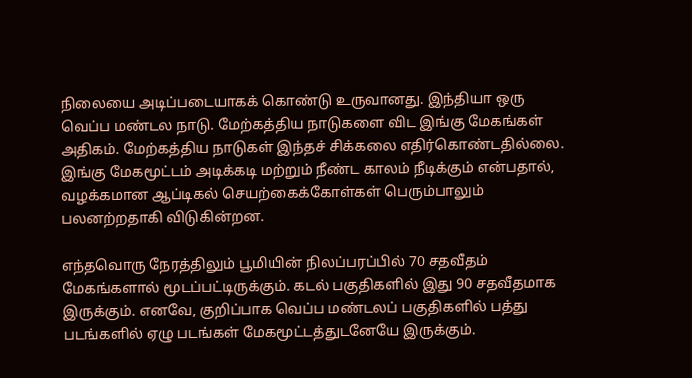நிலையை அடிப்படையாகக் கொண்டு உருவானது. இந்தியா ஒரு வெப்ப மண்டல நாடு. மேற்கத்திய நாடுகளை விட இங்கு மேகங்கள் அதிகம். மேற்கத்திய நாடுகள் இந்தச் சிக்கலை எதிர்கொண்டதில்லை. இங்கு மேகமூட்டம் அடிக்கடி மற்றும் நீண்ட காலம் நீடிக்கும் என்பதால், வழக்கமான ஆப்டிகல் செயற்கைக்கோள்கள் பெரும்பாலும் பலனற்றதாகி விடுகின்றன.

எந்தவொரு நேரத்திலும் பூமியின் நிலப்பரப்பில் 70 சதவீதம் மேகங்களால் மூடப்பட்டிருக்கும். கடல் பகுதிகளில் இது 90 சதவீதமாக இருக்கும். எனவே, குறிப்பாக வெப்ப மண்டலப் பகுதிகளில் பத்து படங்களில் ஏழு படங்கள் மேகமூட்டத்துடனேயே இருக்கும்.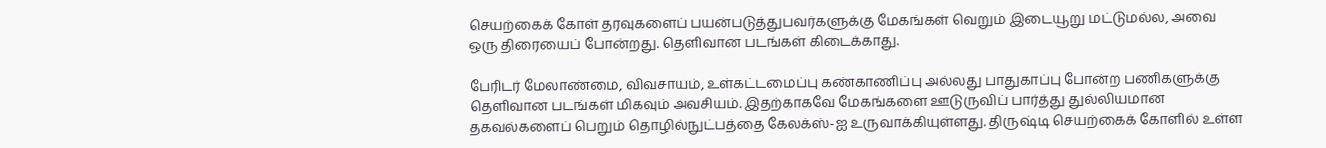செயற்கைக் கோள் தரவுகளைப் பயன்படுத்துபவர்களுக்கு மேகங்கள் வெறும் இடையூறு மட்டுமல்ல, அவை ஒரு திரையைப் போன்றது. தெளிவான படங்கள் கிடைக்காது.

பேரிடர் மேலாண்மை, விவசாயம், உள்கட்டமைப்பு கண்காணிப்பு அல்லது பாதுகாப்பு போன்ற பணிகளுக்கு தெளிவான படங்கள் மிகவும் அவசியம். இதற்காகவே மேகங்களை ஊடுருவிப் பார்த்து துல்லியமான தகவல்களைப் பெறும் தொழில்நுட்பத்தை கேலக்ஸ்-ஐ உருவாக்கியுள்ளது. திருஷ்டி செயற்கைக் கோளில் உள்ள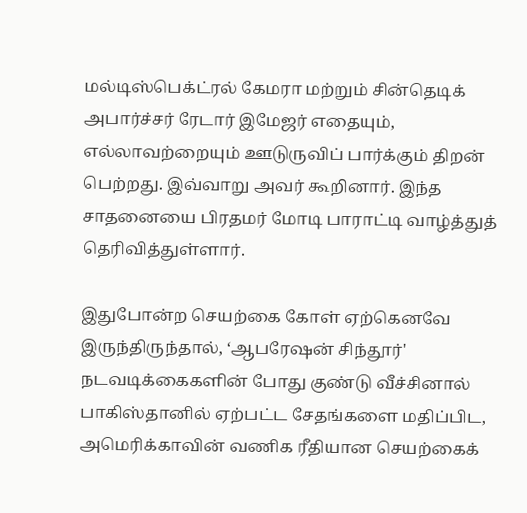மல்டிஸ்பெக்ட்ரல் கேமரா மற்றும் சின்தெடிக் அபார்ச்சர் ரேடார் இமேஜர் எதையும், எல்லாவற்றையும் ஊடுருவிப் பார்க்கும் திறன் பெற்றது. இவ்வாறு அவர் கூறினார். இந்த சாதனையை பிரதமர் மோடி பாராட்டி வாழ்த்துத் தெரிவித்துள்ளார்.

இதுபோன்ற செயற்கை கோள் ஏற்கெனவே இருந்திருந்தால், ‘ஆபரேஷன் சிந்தூர்' நடவடிக்கைகளின் போது குண்டு வீச்சினால் பாகிஸ்தானில் ஏற்பட்ட சேதங்களை மதிப்பிட, அமெரிக்காவின் வணிக ரீதியான செயற்கைக்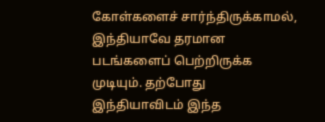கோள்களைச் சார்ந்திருக்காமல், இந்தியாவே தரமான படங்களைப் பெற்றிருக்க முடியும். தற்போது இந்தியாவிடம் இந்த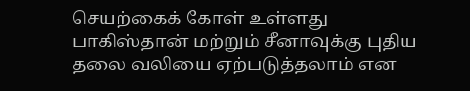செயற்கைக் கோள் உள்ளது பாகிஸ்தான் மற்றும் சீனாவுக்கு புதிய தலை வலியை ஏற்படுத்தலாம் என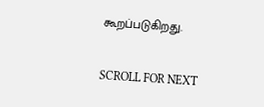கூறப்படுகிறது.

SCROLL FOR NEXT